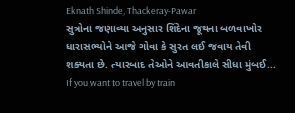Eknath Shinde, Thackeray-Pawar
સુત્રોના જણાવ્યા અનુસાર શિંદેના જૂથના બળવાખોર ધારાસભ્યોને આજે ગોવા કે સુરત લઈ જવાય તેવી શક્યતા છે. ત્યારબાદ તેઓને આવતીકાલે સીધા મુંબઈ...
If you want to travel by train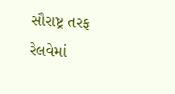સૌરાષ્ટ્ર તરફ રેલવેમાં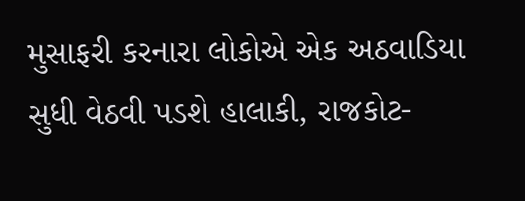મુસાફરી કરનારા લોકોએ એક અઠવાડિયા સુધી વેઠવી પડશે હાલાકી, રાજકોટ-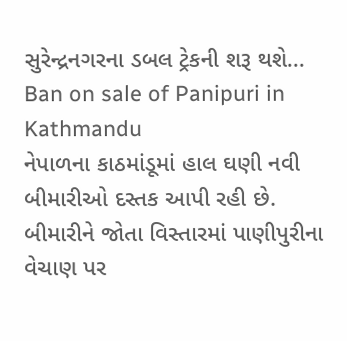સુરેન્દ્રનગરના ડબલ ટ્રેકની શરૂ થશે...
Ban on sale of Panipuri in Kathmandu
નેપાળના કાઠમાંડૂમાં હાલ ઘણી નવી બીમારીઓ દસ્તક આપી રહી છે. બીમારીને જોતા વિસ્તારમાં પાણીપુરીના વેચાણ પર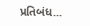પ્રતિબંધ...